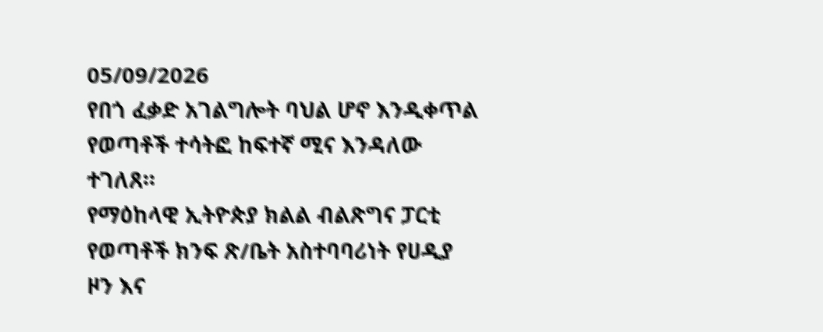05/09/2026
የበጎ ፈቃድ አገልግሎት ባህል ሆኖ እንዲቀጥል የወጣቶች ተሳትፎ ከፍተኛ ሚና እንዳለው ተገለጸ።
የማዕከላዊ ኢትዮጵያ ክልል ብልጽግና ፓርቲ የወጣቶች ክንፍ ጽ/ቤት አስተባባሪነት የሀዲያ ዞን እና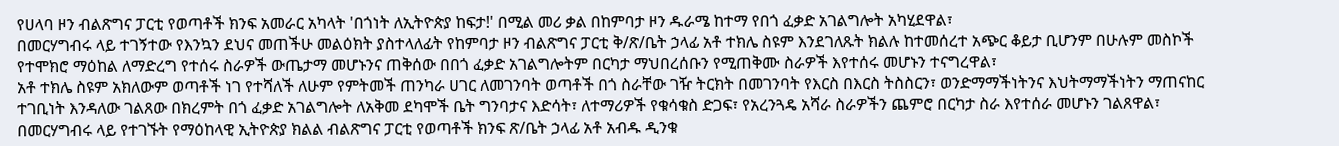የሀላባ ዞን ብልጽግና ፓርቲ የወጣቶች ክንፍ አመራር አካላት 'በጎነት ለኢትዮጵያ ከፍታ!' በሚል መሪ ቃል በከምባታ ዞን ዱራሜ ከተማ የበጎ ፈቃድ አገልግሎት አካሂደዋል፣
በመርሃግብሩ ላይ ተገኝተው የእንኳን ደህና መጠችሁ መልዕክት ያስተላለፊት የከምባታ ዞን ብልጽግና ፓርቲ ቅ/ጽ/ቤት ኃላፊ አቶ ተክሌ ስዩም እንደገለጹት ክልሉ ከተመሰረተ አጭር ቆይታ ቢሆንም በሁሉም መስኮች የተሞክሮ ማዕከል ለማድረግ የተሰሩ ስራዎች ውጤታማ መሆኑንና ጠቅሰው በበጎ ፈቃድ አገልግሎትም በርካታ ማህበረሰቡን የሚጠቅሙ ስራዎች እየተሰሩ መሆኑን ተናግረዋል፣
አቶ ተክሌ ስዩም አክለውም ወጣቶች ነገ የተሻለች ለሁም የምትመች ጠንካራ ሀገር ለመገንባት ወጣቶች በጎ ስራቸው ገዥ ትርክት በመገንባት የእርስ በእርስ ትስስርን፣ ወንድማማችነትንና እህትማማችነትን ማጠናከር ተገቢነት እንዳለው ገልጸው በክረምት በጎ ፈቃድ አገልግሎት ለአቅመ ደካሞች ቤት ግንባታና እድሳት፣ ለተማሪዎች የቁሳቁስ ድጋፍ፣ የአረንጓዴ አሻራ ስራዎችን ጨምሮ በርካታ ስራ እየተሰራ መሆኑን ገልጸዋል፣
በመርሃግብሩ ላይ የተገኙት የማዕከላዊ ኢትዮጵያ ክልል ብልጽግና ፓርቲ የወጣቶች ክንፍ ጽ/ቤት ኃላፊ አቶ አብዱ ዲንቁ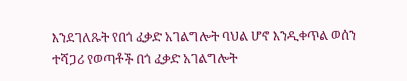እንደገለጹት የበጎ ፈቃድ አገልግሎት ባህል ሆኖ እንዲቀጥል ወሰን ተሻጋሪ የወጣቶች በጎ ፈቃድ አገልግሎት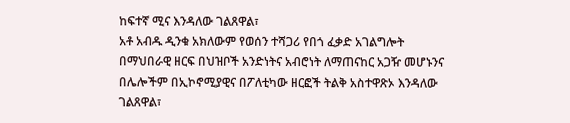ከፍተኛ ሚና እንዳለው ገልጸዋል፣
አቶ አብዱ ዲንቁ አክለውም የወሰን ተሻጋሪ የበጎ ፈቃድ አገልግሎት በማህበራዊ ዘርፍ በህዝቦች አንድነትና አብሮነት ለማጠናከር አጋዥ መሆኑንና በሌሎችም በኢኮኖሚያዊና በፖለቲካው ዘርፎች ትልቅ አስተዋጽኦ እንዳለው ገልጸዋል፣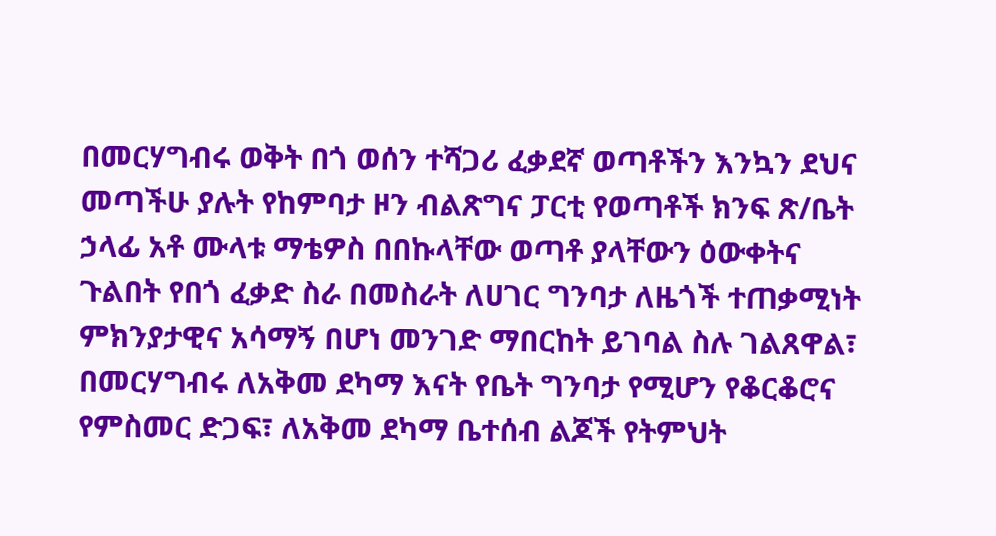በመርሃግብሩ ወቅት በጎ ወሰን ተሻጋሪ ፈቃደኛ ወጣቶችን እንኳን ደህና መጣችሁ ያሉት የከምባታ ዞን ብልጽግና ፓርቲ የወጣቶች ክንፍ ጽ/ቤት ኃላፊ አቶ ሙላቱ ማቴዎስ በበኩላቸው ወጣቶ ያላቸውን ዕውቀትና ጉልበት የበጎ ፈቃድ ስራ በመስራት ለሀገር ግንባታ ለዜጎች ተጠቃሚነት ምክንያታዊና አሳማኝ በሆነ መንገድ ማበርከት ይገባል ስሉ ገልጸዋል፣
በመርሃግብሩ ለአቅመ ደካማ እናት የቤት ግንባታ የሚሆን የቆርቆሮና የምስመር ድጋፍ፣ ለአቅመ ደካማ ቤተሰብ ልጆች የትምህት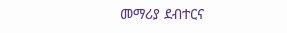መማሪያ ደብተርና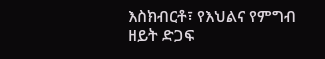እስክብርቶ፣ የእህልና የምግብ ዘይት ድጋፍ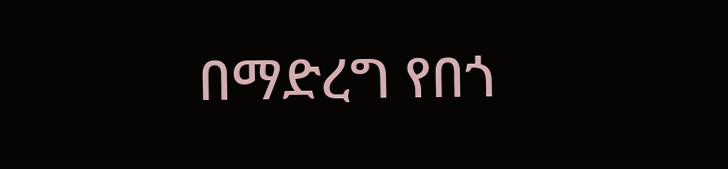በማድረግ የበጎ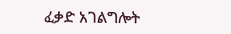ፈቃድ አገልግሎት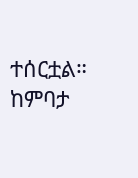ተሰርቷል።
ከምባታ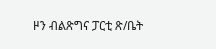ዞን ብልጽግና ፓርቲ ጽ/ቤት